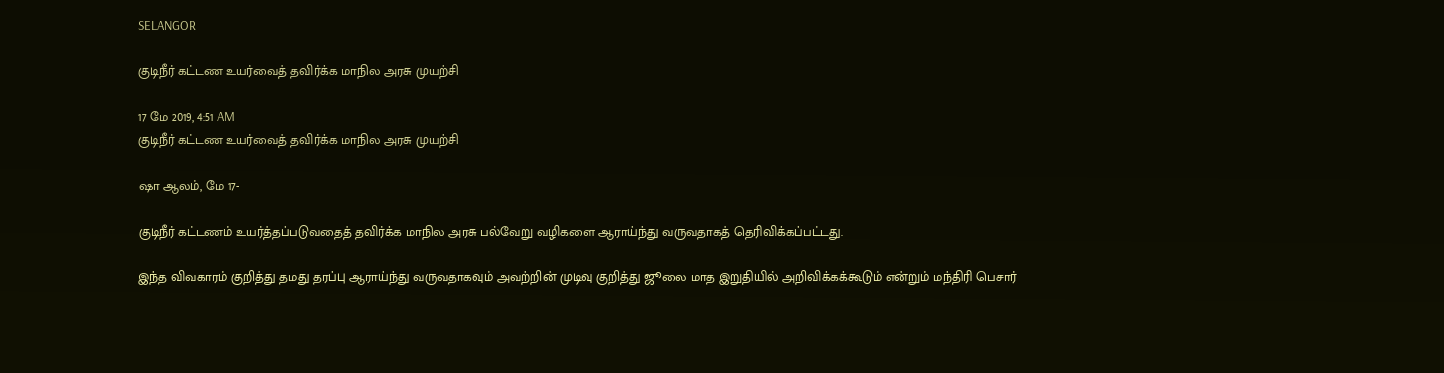SELANGOR

குடிநீர் கட்டண உயர்வைத் தவிர்க்க மாநில அரசு முயற்சி

17 மே 2019, 4:51 AM
குடிநீர் கட்டண உயர்வைத் தவிர்க்க மாநில அரசு முயற்சி

ஷா ஆலம், மே 17-

குடிநீர் கட்டணம் உயர்த்தப்படுவதைத் தவிர்க்க மாநில அரசு பல்வேறு வழிகளை ஆராய்ந்து வருவதாகத் தெரிவிக்கப்பட்டது.

இந்த விவகாரம் குறித்து தமது தரப்பு ஆராய்ந்து வருவதாகவும் அவற்றின் முடிவு குறித்து ஜூலை மாத இறுதியில் அறிவிக்கக்கூடும் என்றும் மந்திரி பெசார்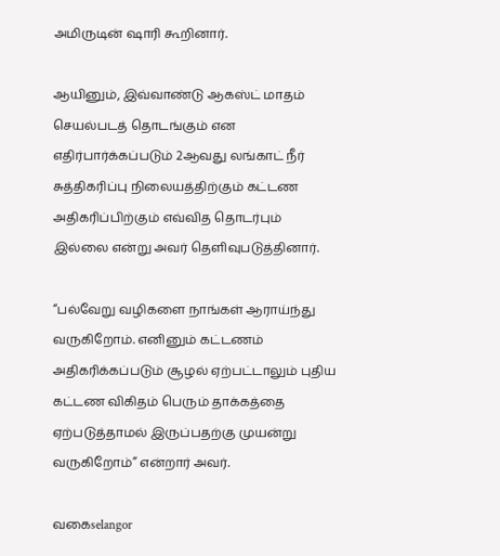அமிருடின் ஷாரி கூறினார்.

ஆயினும், இவ்வாண்டு ஆகஸ்ட் மாதம் செயல்படத் தொடங்கும் என எதிர்பார்க்கப்படும் 2ஆவது லங்காட் நீர் சுத்திகரிப்பு நிலையத்திற்கும் கட்டண அதிகரிப்பிற்கும் எவ்வித தொடர்பும் இல்லை என்று அவர் தெளிவுபடுத்தினார்.

“பல்வேறு வழிகளை நாங்கள் ஆராய்ந்து வருகிறோம். எனினும் கட்டணம் அதிகரிக்கப்படும் சூழல் ஏற்பட்டாலும் புதிய கட்டண விகிதம் பெரும் தாக்கத்தை ஏற்படுத்தாமல் இருப்பதற்கு முயன்று வருகிறோம்” என்றார் அவர்.

வகைselangor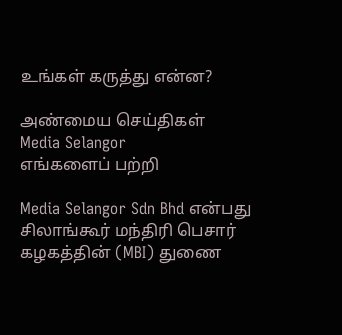உங்கள் கருத்து என்ன?

அண்மைய செய்திகள்
Media Selangor
எங்களைப் பற்றி

Media Selangor Sdn Bhd என்பது சிலாங்கூர் மந்திரி பெசார் கழகத்தின் (MBI) துணை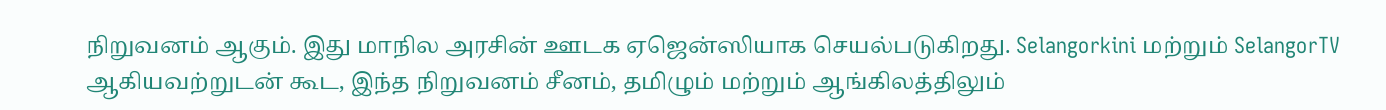நிறுவனம் ஆகும். இது மாநில அரசின் ஊடக ஏஜென்ஸியாக செயல்படுகிறது. Selangorkini மற்றும் SelangorTV ஆகியவற்றுடன் கூட, இந்த நிறுவனம் சீனம், தமிழும் மற்றும் ஆங்கிலத்திலும்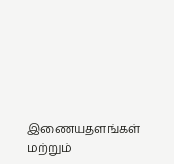இணையதளங்கள் மற்றும்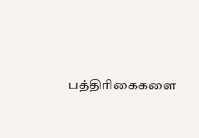பத்திரிகைகளை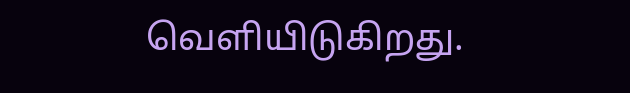வெளியிடுகிறது.